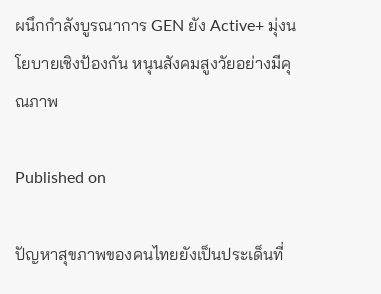ผนึกกำลังบูรณาการ GEN ยัง Active+ มุ่งนโยบายเชิงป้องกัน หนุนสังคมสูงวัยอย่างมีคุณภาพ

Published on

ปัญหาสุขภาพของคนไทยยังเป็นประเด็นที่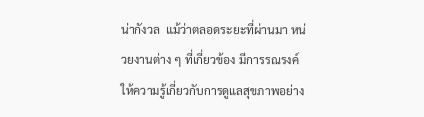น่ากังวล  แม้ว่าตลอดระยะที่ผ่านมา หน่วยงานต่าง ๆ ที่เกี่ยวข้อง มีการรณรงค์ให้ความรู้เกี่ยวกับการดูแลสุขภาพอย่าง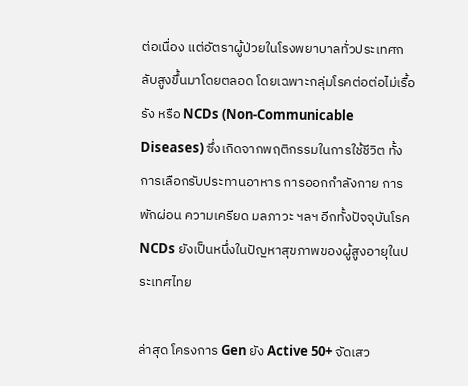ต่อเนื่อง แต่อัตราผู้ป่วยในโรงพยาบาลทั่วประเทศกลับสูงขึ้นมาโดยตลอด โดยเฉพาะกลุ่มโรคต่อต่อไม่เรื้อรัง หรือ NCDs (Non-Communicable Diseases) ซึ่งเกิดจากพฤติกรรมในการใช้ชีวิต ทั้งการเลือกรับประทานอาหาร การออกกำลังกาย การพักผ่อน ความเครียด มลภาวะ ฯลฯ อีกทั้งปัจจุบันโรค NCDs ยังเป็นหนึ่งในปัญหาสุขภาพของผู้สูงอายุในประเทศไทย

ล่าสุด โครงการ Gen ยัง Active 50+ จัดเสว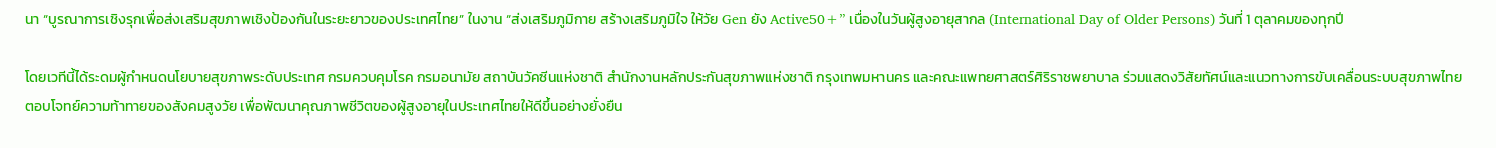นา “บูรณาการเชิงรุกเพื่อส่งเสริมสุขภาพเชิงป้องกันในระยะยาวของประเทศไทย” ในงาน “ส่งเสริมภูมิกาย สร้างเสริมภูมิใจ ให้วัย Gen ยัง Active50+” เนื่องในวันผู้สูงอายุสากล (International Day of Older Persons) วันที่ 1 ตุลาคมของทุกปี

โดยเวทีนี้ได้ระดมผู้กำหนดนโยบายสุขภาพระดับประเทศ กรมควบคุมโรค กรมอนามัย สถาบันวัคซีนแห่งชาติ สำนักงานหลักประกันสุขภาพแห่งชาติ กรุงเทพมหานคร และคณะแพทยศาสตร์ศิริราชพยาบาล ร่วมแสดงวิสัยทัศน์และแนวทางการขับเคลื่อนระบบสุขภาพไทย ตอบโจทย์ความท้าทายของสังคมสูงวัย เพื่อพัฒนาคุณภาพชีวิตของผู้สูงอายุในประเทศไทยให้ดีขึ้นอย่างยั่งยืน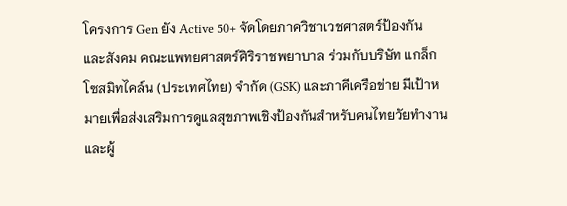โครงการ Gen ยัง Active 50+ จัดโดยภาควิชาเวชศาสตร์ป้องกันและสังคม คณะแพทยศาสตร์ศิริราชพยาบาล ร่วมกับบริษัท แกล็กโซสมิทไคล์น (ประเทศไทย) จำกัด (GSK) และภาคีเครือข่าย มีเป้าหมายเพื่อส่งเสริมการดูแลสุขภาพเชิงป้องกันสำหรับคนไทยวัยทำงานและผู้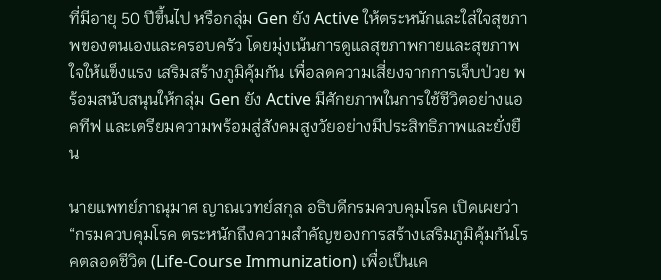ที่มีอายุ 50 ปีขึ้นไป หรือกลุ่ม Gen ยัง Active ให้ตระหนักและใส่ใจสุขภาพของตนเองและครอบครัว โดยมุ่งเน้นการดูแลสุขภาพกายและสุขภาพใจให้แข็งแรง เสริมสร้างภูมิคุ้มกัน เพื่อลดความเสี่ยงจากการเจ็บป่วย พร้อมสนับสนุนให้กลุ่ม Gen ยัง Active มีศักยภาพในการใช้ชีวิตอย่างแอคทีฟ และเตรียมความพร้อมสู่สังคมสูงวัยอย่างมีประสิทธิภาพและยั่งยืน

นายแพทย์ภาณุมาศ ญาณเวทย์สกุล อธิบดีกรมควบคุมโรค เปิดเผยว่า “กรมควบคุมโรค ตระหนักถึงความสำคัญของการสร้างเสริมภูมิคุ้มกันโรคตลอดชีวิต (Life-Course Immunization) เพื่อเป็นเค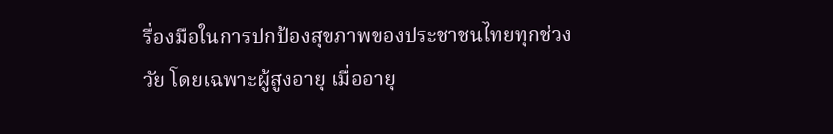รื่องมือในการปกป้องสุขภาพของประชาชนไทยทุกช่วงวัย โดยเฉพาะผู้สูงอายุ เมื่ออายุ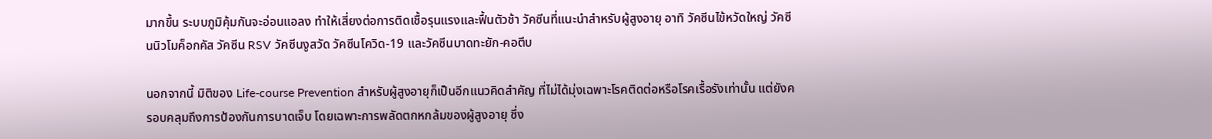มากขึ้น ระบบภูมิคุ้มกันจะอ่อนแอลง ทำให้เสี่ยงต่อการติดเชื้อรุนแรงและฟื้นตัวช้า วัคซีนที่แนะนำสำหรับผู้สูงอายุ อาทิ วัคซีนไข้หวัดใหญ่ วัคซีนนิวโมค็อกคัส วัคซีน RSV วัคซีนงูสวัด วัคซีนโควิด-19 และวัคซีนบาดทะยัก-คอตีบ

นอกจากนี้ มิติของ Life-course Prevention สำหรับผู้สูงอายุก็เป็นอีกแนวคิดสำคัญ ที่ไม่ได้มุ่งเฉพาะโรคติดต่อหรือโรคเรื้อรังเท่านั้น แต่ยังครอบคลุมถึงการป้องกันการบาดเจ็บ โดยเฉพาะการพลัดตกหกล้มของผู้สูงอายุ ซึ่ง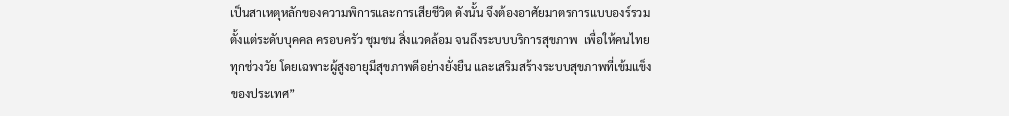เป็นสาเหตุหลักของความพิการและการเสียชีวิต ดังนั้น จึงต้องอาศัยมาตรการแบบองร์รวม ตั้งแต่ระดับบุคคล ครอบครัว ชุมชน สิ่งแวดล้อม จนถึงระบบบริการสุขภาพ  เพื่อให้คนไทยทุกช่วงวัย โดยเฉพาะผู้สูงอายุมีสุขภาพดีอย่างยั่งยืน และเสริมสร้างระบบสุขภาพที่เข้มแข็งของประเทศ”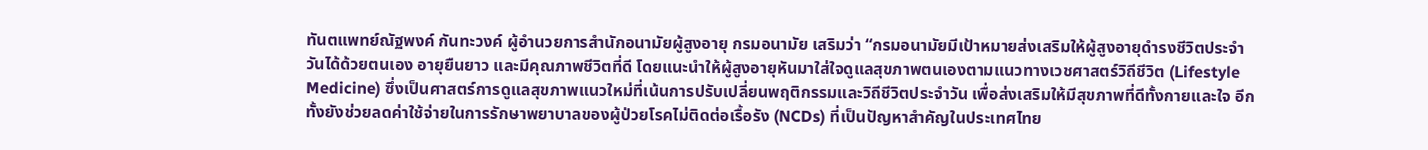ทันตแพทย์ณัฐพงค์ กันทะวงค์ ผู้อำนวยการสำนักอนามัยผู้สูงอายุ กรมอนามัย เสริมว่า “กรมอนามัยมีเป้าหมายส่งเสริมให้ผู้สูงอายุดำรงชีวิตประจำวันได้ด้วยตนเอง อายุยืนยาว และมีคุณภาพชีวิตที่ดี โดยแนะนำให้ผู้สูงอายุหันมาใส่ใจดูแลสุขภาพตนเองตามแนวทางเวชศาสตร์วิถีชีวิต (Lifestyle Medicine) ซึ่งเป็นศาสตร์การดูแลสุขภาพแนวใหม่ที่เน้นการปรับเปลี่ยนพฤติกรรมและวิถีชีวิตประจำวัน เพื่อส่งเสริมให้มีสุขภาพที่ดีทั้งกายและใจ อีกทั้งยังช่วยลดค่าใช้จ่ายในการรักษาพยาบาลของผู้ป่วยโรคไม่ติดต่อเรื้อรัง (NCDs) ที่เป็นปัญหาสำคัญในประเทศไทย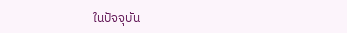ในปัจจุบัน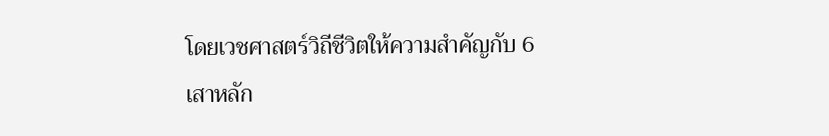โดยเวชศาสตร์วิถีชีวิตให้ความสำคัญกับ 6 เสาหลัก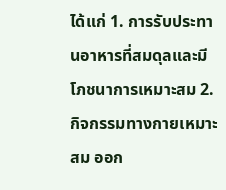ได้แก่ 1. การรับประทานอาหารที่สมดุลและมีโภชนาการเหมาะสม 2. กิจกรรมทางกายเหมาะสม ออก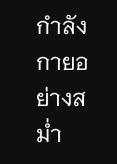กำลังกายอย่างสม่ำ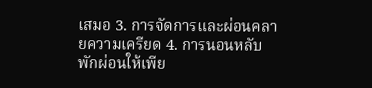เสมอ 3. การจัดการและผ่อนคลายความเครียด 4. การนอนหลับพักผ่อนให้เพีย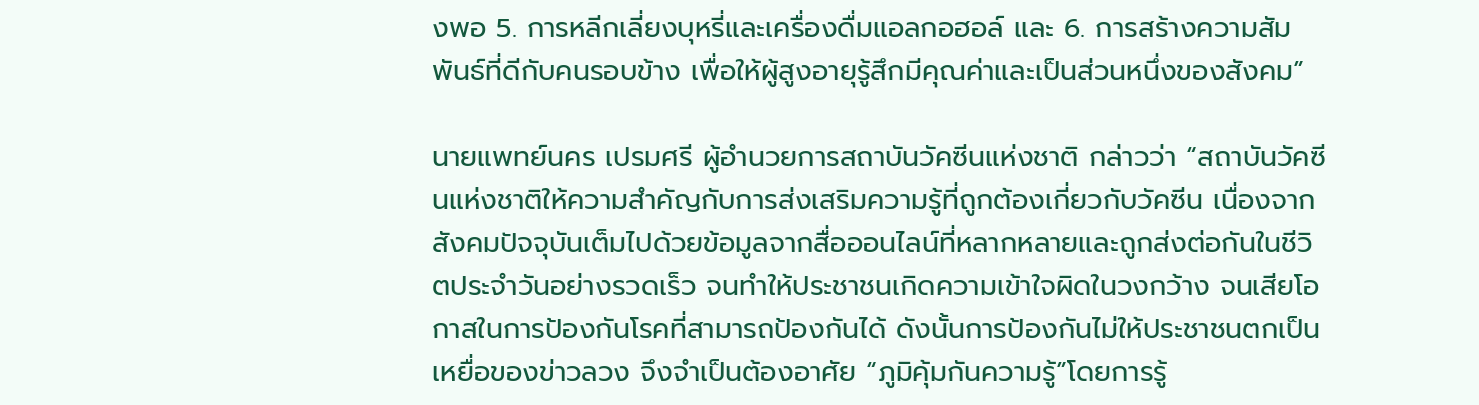งพอ 5. การหลีกเลี่ยงบุหรี่และเครื่องดื่มแอลกอฮอล์ และ 6. การสร้างความสัมพันธ์ที่ดีกับคนรอบข้าง เพื่อให้ผู้สูงอายุรู้สึกมีคุณค่าและเป็นส่วนหนึ่งของสังคม”

นายแพทย์นคร เปรมศรี ผู้อำนวยการสถาบันวัคซีนแห่งชาติ กล่าวว่า “สถาบันวัคซีนแห่งชาติให้ความสำคัญกับการส่งเสริมความรู้ที่ถูกต้องเกี่ยวกับวัคซีน เนื่องจากสังคมปัจจุบันเต็มไปด้วยข้อมูลจากสื่อออนไลน์ที่หลากหลายและถูกส่งต่อกันในชีวิตประจำวันอย่างรวดเร็ว จนทำให้ประชาชนเกิดความเข้าใจผิดในวงกว้าง จนเสียโอกาสในการป้องกันโรคที่สามารถป้องกันได้ ดังนั้นการป้องกันไม่ให้ประชาชนตกเป็นเหยื่อของข่าวลวง จึงจำเป็นต้องอาศัย “ภูมิคุ้มกันความรู้”โดยการรู้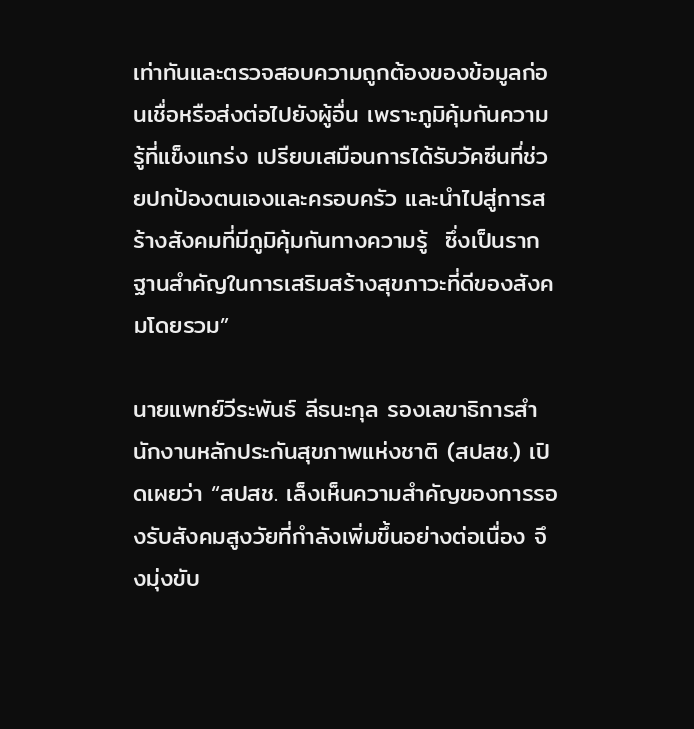เท่าทันและตรวจสอบความถูกต้องของข้อมูลก่อนเชื่อหรือส่งต่อไปยังผู้อื่น เพราะภูมิคุ้มกันความรู้ที่แข็งแกร่ง เปรียบเสมือนการได้รับวัคซีนที่ช่วยปกป้องตนเองและครอบครัว และนำไปสู่การสร้างสังคมที่มีภูมิคุ้มกันทางความรู้  ซึ่งเป็นรากฐานสำคัญในการเสริมสร้างสุขภาวะที่ดีของสังคมโดยรวม”

นายแพทย์วีระพันธ์ ลีธนะกุล รองเลขาธิการสำนักงานหลักประกันสุขภาพแห่งชาติ (สปสช.) เปิดเผยว่า “สปสช. เล็งเห็นความสำคัญของการรองรับสังคมสูงวัยที่กำลังเพิ่มขึ้นอย่างต่อเนื่อง จึงมุ่งขับ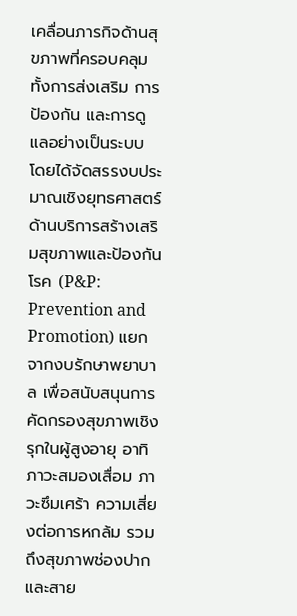เคลื่อนภารกิจด้านสุขภาพที่ครอบคลุมทั้งการส่งเสริม การป้องกัน และการดูแลอย่างเป็นระบบ โดยได้จัดสรรงบประมาณเชิงยุทธศาสตร์ด้านบริการสร้างเสริมสุขภาพและป้องกันโรค (P&P: Prevention and Promotion) แยกจากงบรักษาพยาบาล เพื่อสนับสนุนการคัดกรองสุขภาพเชิงรุกในผู้สูงอายุ อาทิ ภาวะสมองเสื่อม ภาวะซึมเศร้า ความเสี่ยงต่อการหกล้ม รวมถึงสุขภาพช่องปากและสาย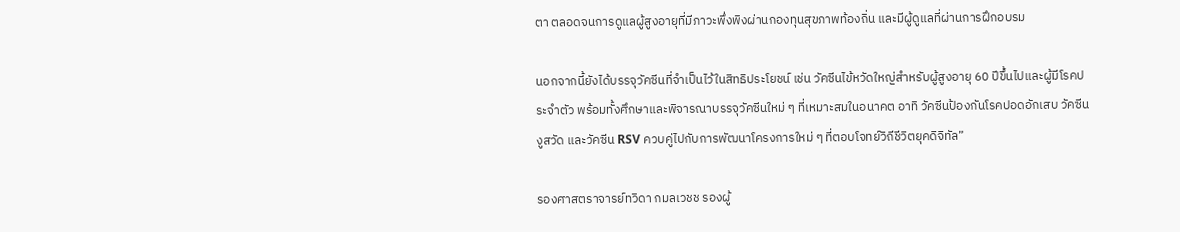ตา ตลอดจนการดูแลผู้สูงอายุที่มีภาวะพึ่งพิงผ่านกองทุนสุขภาพท้องถิ่น และมีผู้ดูแลที่ผ่านการฝึกอบรม

นอกจากนี้ยังได้บรรจุวัคซีนที่จำเป็นไว้ในสิทธิประโยชน์ เช่น วัคซีนไข้หวัดใหญ่สำหรับผู้สูงอายุ 60 ปีขึ้นไปและผู้มีโรคประจำตัว พร้อมทั้งศึกษาและพิจารณาบรรจุวัคซีนใหม่ ๆ ที่เหมาะสมในอนาคต อาทิ วัคซีนป้องกันโรคปอดอักเสบ วัคซีนงูสวัด และวัคซีน RSV ควบคู่ไปกับการพัฒนาโครงการใหม่ ๆ ที่ตอบโจทย์วิถีชีวิตยุคดิจิทัล”

รองศาสตราจารย์ทวิดา กมลเวชช รองผู้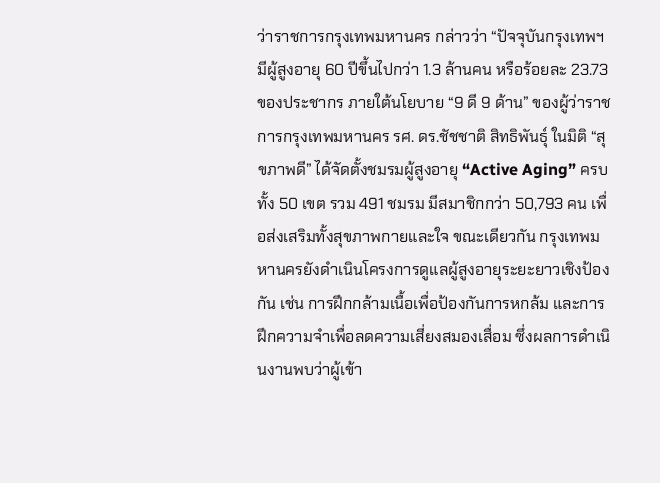ว่าราชการกรุงเทพมหานคร กล่าวว่า “ปัจจุบันกรุงเทพฯ มีผู้สูงอายุ 60 ปีขึ้นไปกว่า 1.3 ล้านคน หรือร้อยละ 23.73 ของประชากร ภายใต้นโยบาย “9 ดี 9 ด้าน” ของผู้ว่าราชการกรุงเทพมหานคร รศ. ดร.ชัชชาติ สิทธิพันธุ์ ในมิติ “สุขภาพดี” ได้จัดตั้งชมรมผู้สูงอายุ “Active Aging” ครบทั้ง 50 เขต รวม 491 ชมรม มีสมาชิกกว่า 50,793 คน เพื่อส่งเสริมทั้งสุขภาพกายและใจ ขณะเดียวกัน กรุงเทพมหานครยังดำเนินโครงการดูแลผู้สูงอายุระยะยาวเชิงป้องกัน เช่น การฝึกกล้ามเนื้อเพื่อป้องกันการหกล้ม และการฝึกความจำเพื่อลดความเสี่ยงสมองเสื่อม ซึ่งผลการดำเนินงานพบว่าผู้เข้า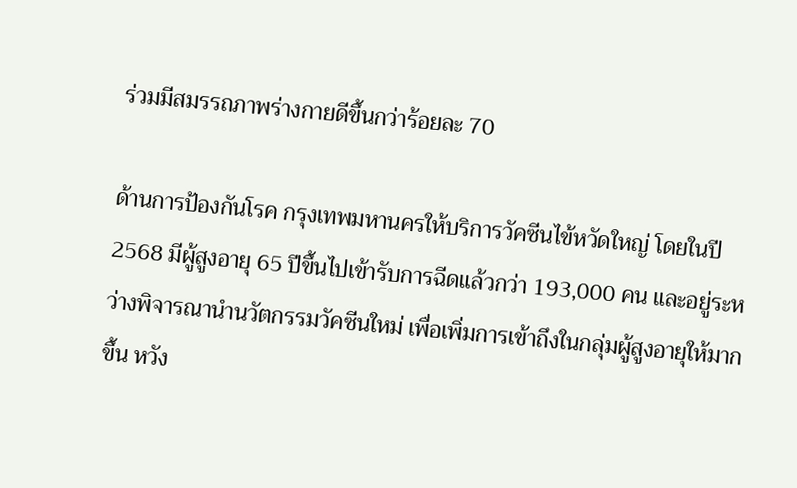ร่วมมีสมรรถภาพร่างกายดีขึ้นกว่าร้อยละ 70

ด้านการป้องกันโรค กรุงเทพมหานครให้บริการวัคซีนไข้หวัดใหญ่ โดยในปี 2568 มีผู้สูงอายุ 65 ปีขึ้นไปเข้ารับการฉีดแล้วกว่า 193,000 คน และอยู่ระหว่างพิจารณานำนวัตกรรมวัคซีนใหม่ เพื่อเพิ่มการเข้าถึงในกลุ่มผู้สูงอายุให้มากขึ้น หวัง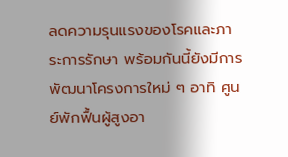ลดความรุนแรงของโรคและภาระการรักษา พร้อมกันนี้ยังมีการพัฒนาโครงการใหม่ ๆ อาทิ ศูนย์พักฟื้นผู้สูงอา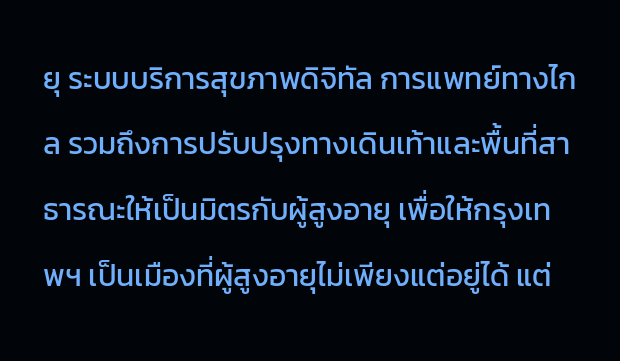ยุ ระบบบริการสุขภาพดิจิทัล การแพทย์ทางไกล รวมถึงการปรับปรุงทางเดินเท้าและพื้นที่สาธารณะให้เป็นมิตรกับผู้สูงอายุ เพื่อให้กรุงเทพฯ เป็นเมืองที่ผู้สูงอายุไม่เพียงแต่อยู่ได้ แต่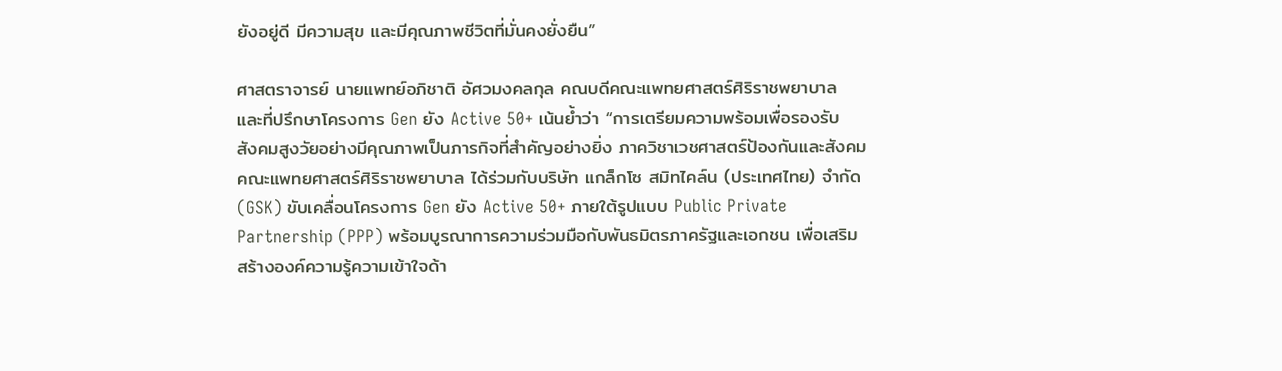ยังอยู่ดี มีความสุข และมีคุณภาพชีวิตที่มั่นคงยั่งยืน”

ศาสตราจารย์ นายแพทย์อภิชาติ อัศวมงคลกุล คณบดีคณะแพทยศาสตร์ศิริราชพยาบาล และที่ปรึกษาโครงการ Gen ยัง Active 50+ เน้นย้ำว่า “การเตรียมความพร้อมเพื่อรองรับสังคมสูงวัยอย่างมีคุณภาพเป็นภารกิจที่สำคัญอย่างยิ่ง ภาควิชาเวชศาสตร์ป้องกันและสังคม คณะแพทยศาสตร์ศิริราชพยาบาล ได้ร่วมกับบริษัท แกล็กโซ สมิทไคล์น (ประเทศไทย) จำกัด (GSK) ขับเคลื่อนโครงการ Gen ยัง Active 50+ ภายใต้รูปแบบ Public Private Partnership (PPP) พร้อมบูรณาการความร่วมมือกับพันธมิตรภาครัฐและเอกชน เพื่อเสริมสร้างองค์ความรู้ความเข้าใจด้า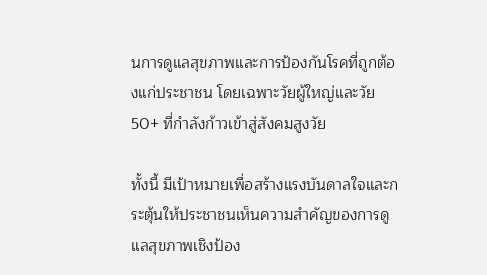นการดูแลสุขภาพและการป้องกันโรคที่ถูกต้องแก่ประชาชน โดยเฉพาะวัยผู้ใหญ่และวัย 50+ ที่กำลังก้าวเข้าสู่สังคมสูงวัย

ทั้งนี้ มีเป้าหมายเพื่อสร้างแรงบันดาลใจและกระตุ้นให้ประชาชนเห็นความสำคัญของการดูแลสุขภาพเชิงป้อง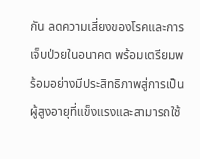กัน ลดความเสี่ยงของโรคและการเจ็บป่วยในอนาคต พร้อมเตรียมพร้อมอย่างมีประสิทธิภาพสู่การเป็นผู้สูงอายุที่แข็งแรงและสามารถใช้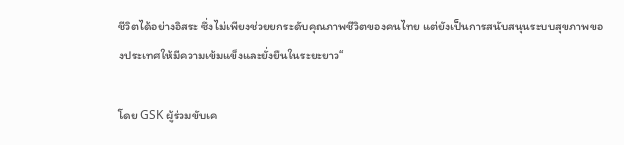ชีวิตได้อย่างอิสระ ซึ่งไม่เพียงช่วยยกระดับคุณภาพชีวิตของคนไทย แต่ยังเป็นการสนับสนุนระบบสุขภาพของประเทศให้มีความเข้มแข็งและยั่งยืนในระยะยาว“

โดย GSK ผู้ร่วมขับเค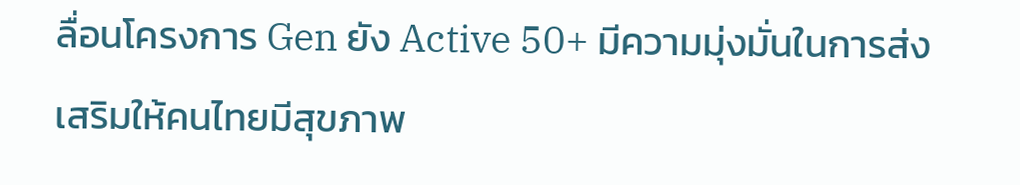ลื่อนโครงการ Gen ยัง Active 50+ มีความมุ่งมั่นในการส่งเสริมให้คนไทยมีสุขภาพ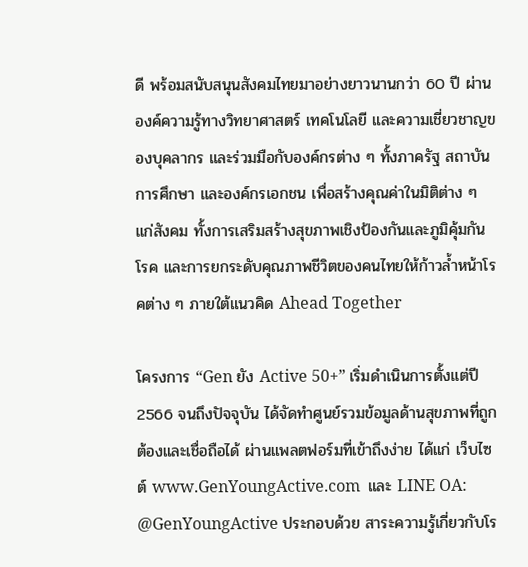ดี พร้อมสนับสนุนสังคมไทยมาอย่างยาวนานกว่า 60 ปี ผ่านองค์ความรู้ทางวิทยาศาสตร์ เทคโนโลยี และความเชี่ยวชาญของบุคลากร และร่วมมือกับองค์กรต่าง ๆ ทั้งภาครัฐ สถาบันการศึกษา และองค์กรเอกชน เพื่อสร้างคุณค่าในมิติต่าง ๆ แก่สังคม ทั้งการเสริมสร้างสุขภาพเชิงป้องกันและภูมิคุ้มกันโรค และการยกระดับคุณภาพชีวิตของคนไทยให้ก้าวล้ำหน้าโรคต่าง ๆ ภายใต้แนวคิด Ahead Together

โครงการ “Gen ยัง Active 50+” เริ่มดำเนินการตั้งแต่ปี 2566 จนถึงปัจจุบัน ได้จัดทำศูนย์รวมข้อมูลด้านสุขภาพที่ถูกต้องและเชื่อถือได้ ผ่านแพลตฟอร์มที่เข้าถึงง่าย ได้แก่ เว็บไซต์ www.GenYoungActive.com  และ LINE OA: @GenYoungActive ประกอบด้วย สาระความรู้เกี่ยวกับโร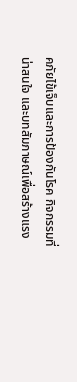คภัยไข้เจ็บและการป้องกันโรค กิจกรรมที่น่าสนใจ และบทสัมภาษณ์เพื่อสร้างแรง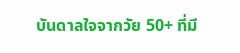บันดาลใจจากวัย 50+ ที่มี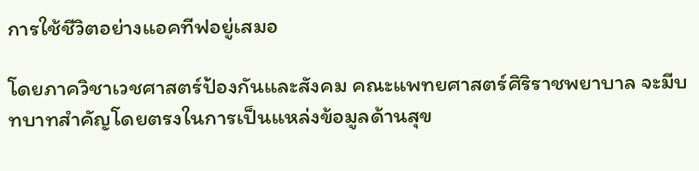การใช้ชีวิตอย่างแอคทีฟอยู่เสมอ

โดยภาควิชาเวชศาสตร์ป้องกันและสังคม คณะแพทยศาสตร์ศิริราชพยาบาล จะมีบทบาทสำคัญโดยตรงในการเป็นแหล่งข้อมูลด้านสุข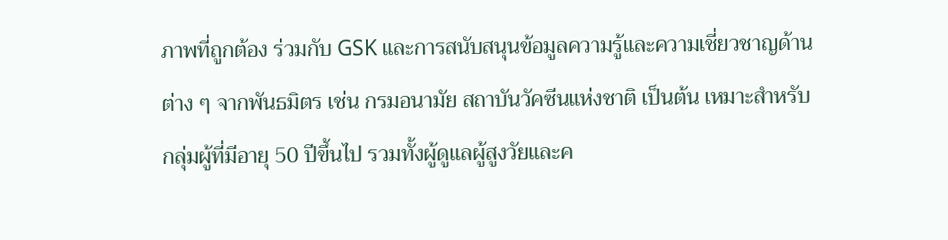ภาพที่ถูกต้อง ร่วมกับ GSK และการสนับสนุนข้อมูลความรู้และความเชี่ยวชาญด้านต่าง ๆ จากพันธมิตร เช่น กรมอนามัย สถาบันวัคซีนแห่งชาติ เป็นต้น เหมาะสำหรับกลุ่มผู้ที่มีอายุ 50 ปีขึ้นไป รวมทั้งผู้ดูแลผู้สูงวัยและค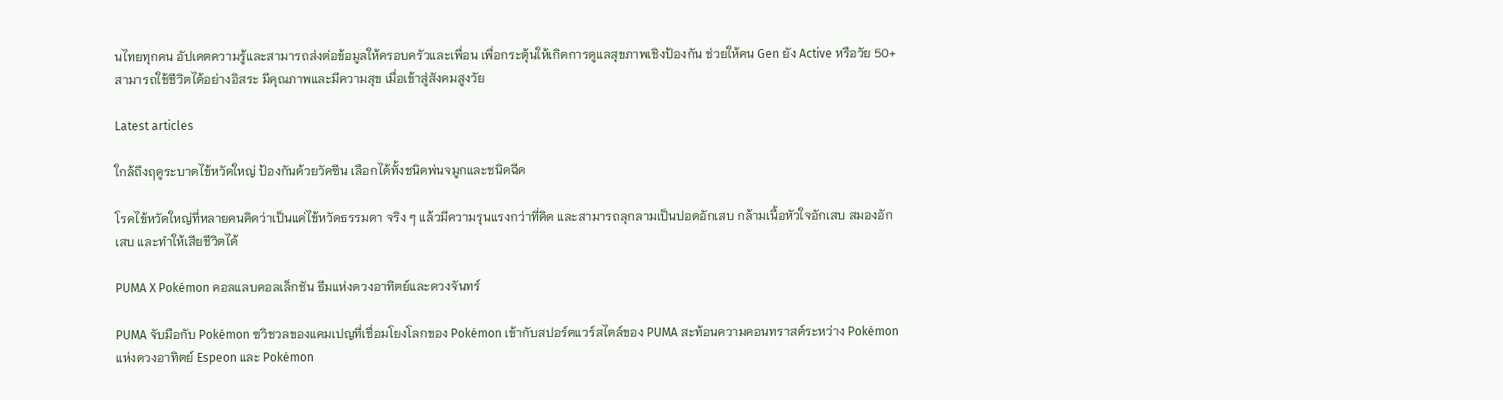นไทยทุกคน อัปเดตความรู้และสามารถส่งต่อข้อมูลให้ครอบครัวและเพื่อน เพื่อกระตุ้นให้เกิดการดูแลสุขภาพเชิงป้องกัน ช่วยให้คน Gen ยัง Active หรือวัย 50+ สามารถใช้ชีวิตได้อย่างอิสระ มีคุณภาพและมีความสุข เมื่อเข้าสู่สังคมสูงวัย

Latest articles

ใกล้ถึงฤดูระบาดไข้หวัดใหญ่ ป้องกันด้วยวัคซีน เลือกได้ทั้งชนิดพ่นจมูกและชนิดฉีด

โรคไข้หวัดใหญ่ที่หลายคนคิดว่าเป็นแค่ไข้หวัดธรรมดา จริง ๆ แล้วมีความรุนแรงกว่าที่คิด และสามารถลุกลามเป็นปอดอักเสบ กล้ามเนื้อหัวใจอักเสบ สมองอักเสบ และทำให้เสียชีวิตได้

PUMA X Pokémon คอลแลบคอลเล็กชัน ธีมแห่งดวงอาทิตย์และดวงจันทร์

PUMA จับมือกับ Pokémon ฃวิชวลของแคมเปญที่เชื่อมโยงโลกของ Pokémon เข้ากับสปอร์ตแวร์สไตล์ของ PUMA สะท้อนความคอนทราสต์ระหว่าง Pokémon แห่งดวงอาทิตย์ Espeon และ Pokémon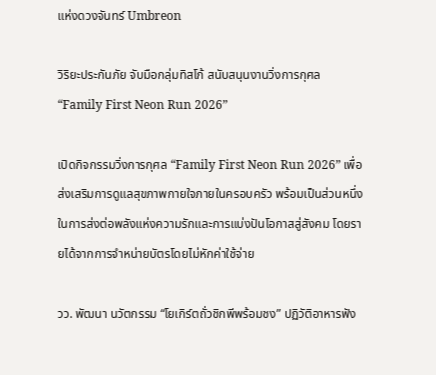แห่งดวงจันทร์ Umbreon

วิริยะประกันภัย จับมือกลุ่มทิสโก้ สนับสนุนงานวิ่งการกุศล “Family First Neon Run 2026”

เปิดกิจกรรมวิ่งการกุศล “Family First Neon Run 2026” เพื่อส่งเสริมการดูแลสุขภาพกายใจภายในครอบครัว พร้อมเป็นส่วนหนึ่งในการส่งต่อพลังแห่งความรักและการแบ่งปันโอกาสสู่สังคม โดยรายได้จากการจำหน่ายบัตรโดยไม่หักค่าใช้จ่าย

วว. พัฒนา นวัตกรรม “โยเกิร์ตถั่วชิกพีพร้อมชง” ปฏิวัติอาหารฟัง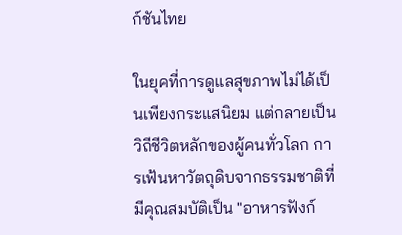ก์ชันไทย

ในยุคที่การดูแลสุขภาพไม่ได้เป็นเพียงกระแสนิยม แต่กลายเป็นวิถีชีวิตหลักของผู้คนทั่วโลก การเฟ้นหาวัตถุดิบจากธรรมชาติที่มีคุณสมบัติเป็น "อาหารฟังก์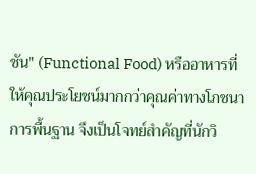ชัน" (Functional Food) หรืออาหารที่ให้คุณประโยชน์มากกว่าคุณค่าทางโภชนาการพื้นฐาน จึงเป็นโจทย์สำคัญที่นักวิ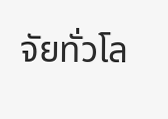จัยทั่วโล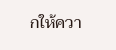กให้ควา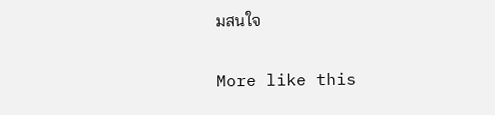มสนใจ

More like this